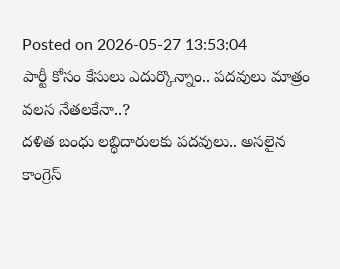Posted on 2026-05-27 13:53:04
పార్టీ కోసం కేసులు ఎదుర్కొన్నాం.. పదవులు మాత్రం వలస నేతలకేనా..?
దళిత బంధు లబ్ధిదారులకు పదవులు.. అసలైన కాంగ్రెస్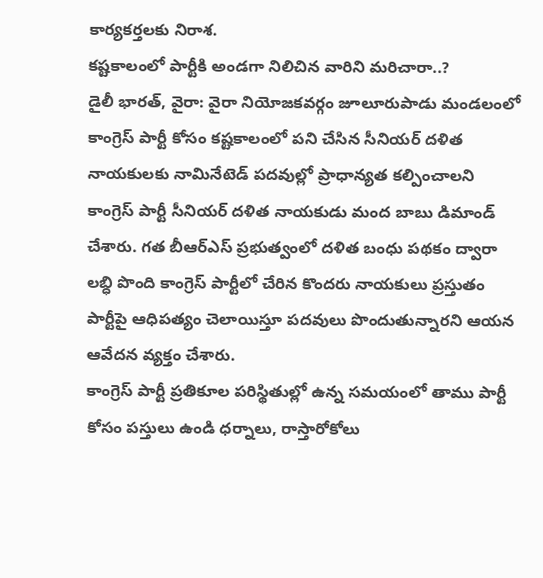కార్యకర్తలకు నిరాశ.
కష్టకాలంలో పార్టీకి అండగా నిలిచిన వారిని మరిచారా..?
డైలీ భారత్, వైరా: వైరా నియోజకవర్గం జూలూరుపాడు మండలంలో కాంగ్రెస్ పార్టీ కోసం కష్టకాలంలో పని చేసిన సీనియర్ దళిత నాయకులకు నామినేటెడ్ పదవుల్లో ప్రాధాన్యత కల్పించాలని కాంగ్రెస్ పార్టీ సీనియర్ దళిత నాయకుడు మంద బాబు డిమాండ్ చేశారు. గత బీఆర్ఎస్ ప్రభుత్వంలో దళిత బంధు పథకం ద్వారా లబ్ధి పొంది కాంగ్రెస్ పార్టీలో చేరిన కొందరు నాయకులు ప్రస్తుతం పార్టీపై ఆధిపత్యం చెలాయిస్తూ పదవులు పొందుతున్నారని ఆయన ఆవేదన వ్యక్తం చేశారు.
కాంగ్రెస్ పార్టీ ప్రతికూల పరిస్థితుల్లో ఉన్న సమయంలో తాము పార్టీ కోసం పస్తులు ఉండి ధర్నాలు, రాస్తారోకోలు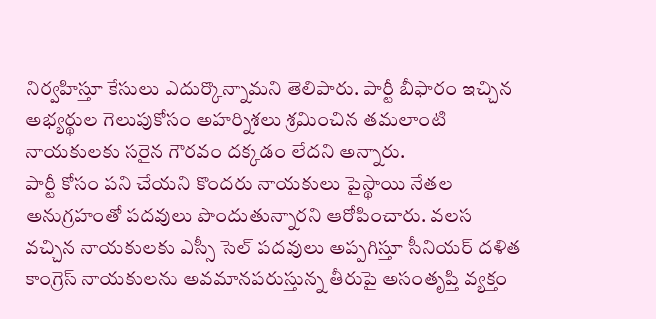నిర్వహిస్తూ కేసులు ఎదుర్కొన్నామని తెలిపారు. పార్టీ బీఫారం ఇచ్చిన అభ్యర్థుల గెలుపుకోసం అహర్నిశలు శ్రమించిన తమలాంటి నాయకులకు సరైన గౌరవం దక్కడం లేదని అన్నారు.
పార్టీ కోసం పని చేయని కొందరు నాయకులు పైస్థాయి నేతల అనుగ్రహంతో పదవులు పొందుతున్నారని ఆరోపించారు. వలస వచ్చిన నాయకులకు ఎస్సీ సెల్ పదవులు అప్పగిస్తూ సీనియర్ దళిత కాంగ్రెస్ నాయకులను అవమానపరుస్తున్న తీరుపై అసంతృప్తి వ్యక్తం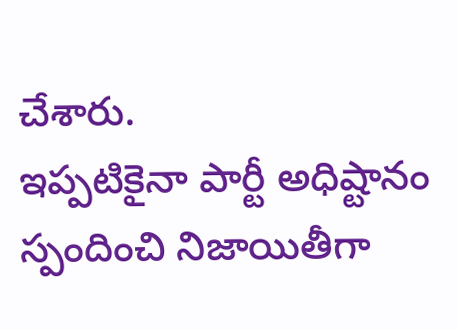చేశారు.
ఇప్పటికైనా పార్టీ అధిష్టానం స్పందించి నిజాయితీగా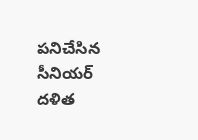పనిచేసిన సీనియర్ దళిత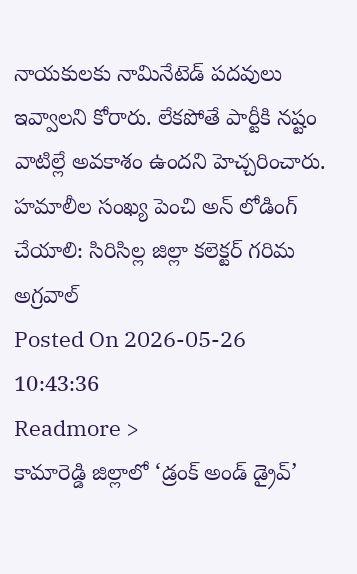నాయకులకు నామినేటెడ్ పదవులు ఇవ్వాలని కోరారు. లేకపోతే పార్టీకి నష్టం వాటిల్లే అవకాశం ఉందని హెచ్చరించారు.
హమాలీల సంఖ్య పెంచి అన్ లోడింగ్ చేయాలి: సిరిసిల్ల జిల్లా కలెక్టర్ గరిమ అగ్రవాల్
Posted On 2026-05-26 10:43:36
Readmore >
కామారెడ్డి జిల్లాలో ‘డ్రంక్ అండ్ డ్రైవ్’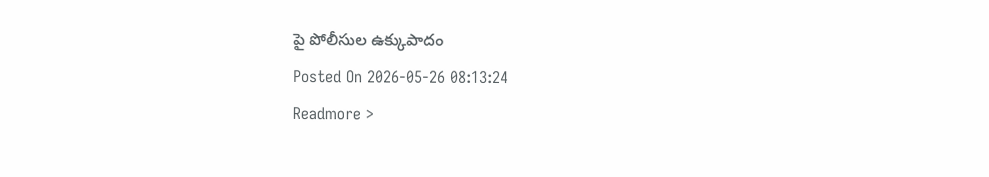పై పోలీసుల ఉక్కుపాదం
Posted On 2026-05-26 08:13:24
Readmore >